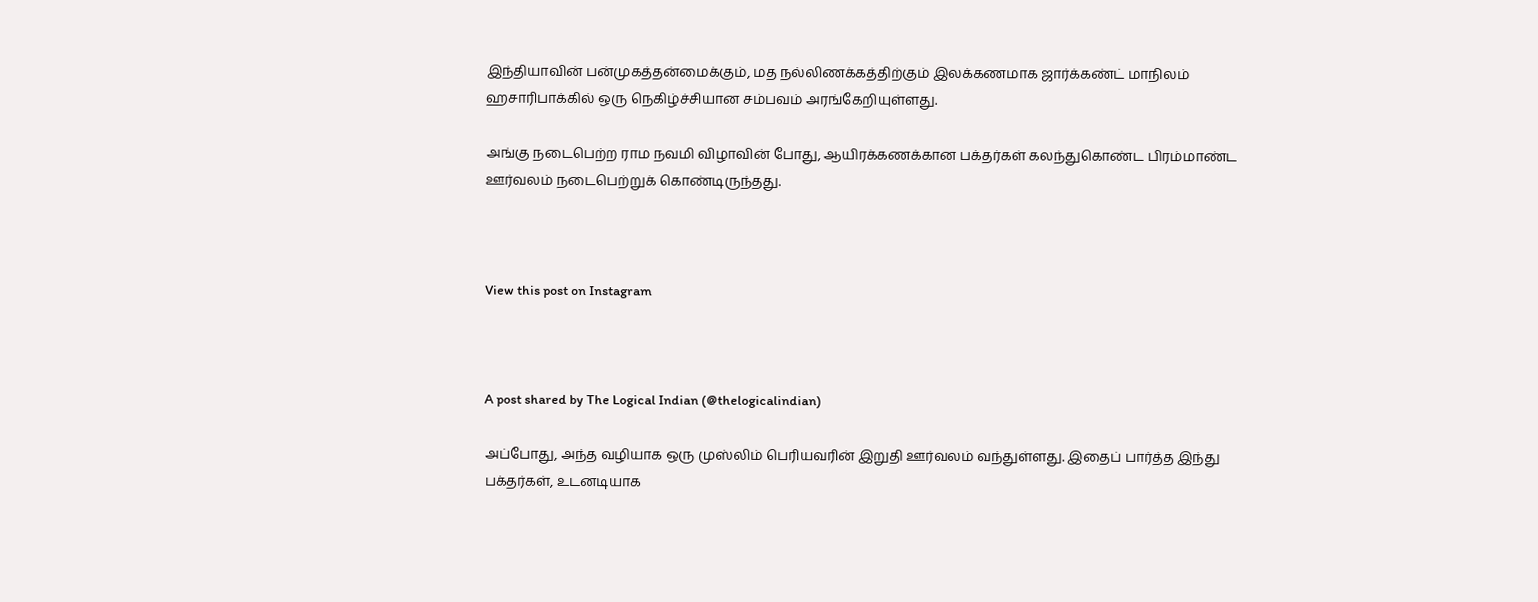இந்தியாவின் பன்முகத்தன்மைக்கும், மத நல்லிணக்கத்திற்கும் இலக்கணமாக ஜார்க்கண்ட் மாநிலம் ஹசாரிபாக்கில் ஒரு நெகிழ்ச்சியான சம்பவம் அரங்கேறியுள்ளது.

அங்கு நடைபெற்ற ராம நவமி விழாவின் போது, ஆயிரக்கணக்கான பக்தர்கள் கலந்துகொண்ட பிரம்மாண்ட ஊர்வலம் நடைபெற்றுக் கொண்டிருந்தது.



View this post on Instagram



A post shared by The Logical Indian (@thelogicalindian)

அப்போது, அந்த வழியாக ஒரு முஸ்லிம் பெரியவரின் இறுதி ஊர்வலம் வந்துள்ளது. இதைப் பார்த்த இந்து பக்தர்கள், உடனடியாக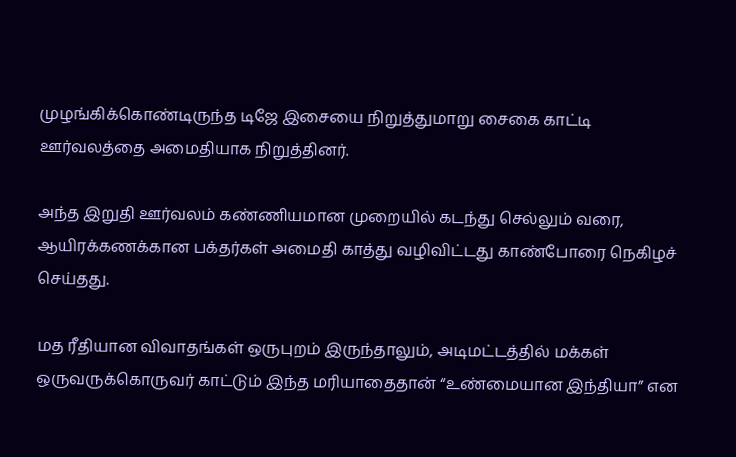முழங்கிக்கொண்டிருந்த டிஜே இசையை நிறுத்துமாறு சைகை காட்டி ஊர்வலத்தை அமைதியாக நிறுத்தினர்.

அந்த இறுதி ஊர்வலம் கண்ணியமான முறையில் கடந்து செல்லும் வரை, ஆயிரக்கணக்கான பக்தர்கள் அமைதி காத்து வழிவிட்டது காண்போரை நெகிழச் செய்தது.

மத ரீதியான விவாதங்கள் ஒருபுறம் இருந்தாலும், அடிமட்டத்தில் மக்கள் ஒருவருக்கொருவர் காட்டும் இந்த மரியாதைதான் “உண்மையான இந்தியா” என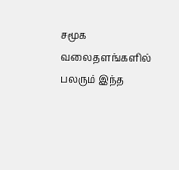சமூக வலைதளங்களில் பலரும் இந்த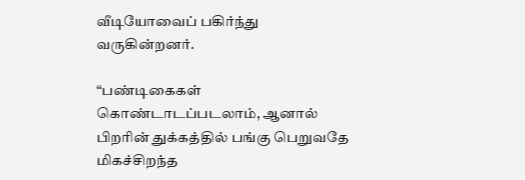வீடியோவைப் பகிர்ந்து வருகின்றனர்.

“பண்டிகைகள் கொண்டாடப்படலாம், ஆனால் பிறரின் துக்கத்தில் பங்கு பெறுவதே மிகச்சிறந்த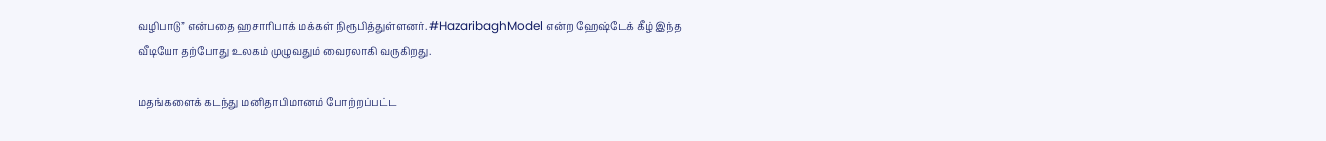வழிபாடு” என்பதை ஹசாரிபாக் மக்கள் நிரூபித்துள்ளனர். #HazaribaghModel என்ற ஹேஷ்டேக் கீழ் இந்த வீடியோ தற்போது உலகம் முழுவதும் வைரலாகி வருகிறது.

மதங்களைக் கடந்து மனிதாபிமானம் போற்றப்பட்ட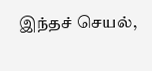இந்தச் செயல்,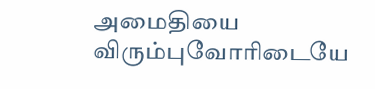அமைதியை விரும்புவோரிடையே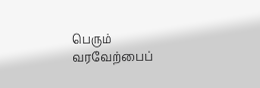பெரும் வரவேற்பைப்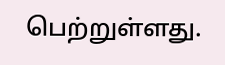பெற்றுள்ளது.